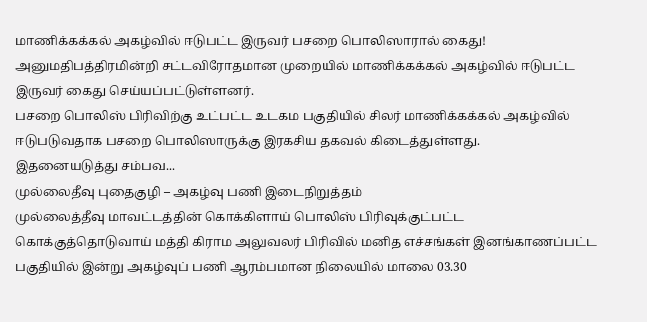மாணிக்கக்கல் அகழ்வில் ஈடுபட்ட இருவர் பசறை பொலிஸாரால் கைது!
அனுமதிபத்திரமின்றி சட்டவிரோதமான முறையில் மாணிக்கக்கல் அகழ்வில் ஈடுபட்ட இருவர் கைது செய்யப்பட்டுள்ளனர்.
பசறை பொலிஸ் பிரிவிற்கு உட்பட்ட உடகம பகுதியில் சிலர் மாணிக்கக்கல் அகழ்வில் ஈடுபடுவதாக பசறை பொலிஸாருக்கு இரகசிய தகவல் கிடைத்துள்ளது.
இதனையடுத்து சம்பவ...
முல்லைதீவு புதைகுழி – அகழ்வு பணி இடைநிறுத்தம்
முல்லைத்தீவு மாவட்டத்தின் கொக்கிளாய் பொலிஸ் பிரிவுக்குட்பட்ட கொக்குத்தொடுவாய் மத்தி கிராம அலுவலர் பிரிவில் மனித எச்சங்கள் இனங்காணப்பட்ட பகுதியில் இன்று அகழ்வுப் பணி ஆரம்பமான நிலையில் மாலை 03.30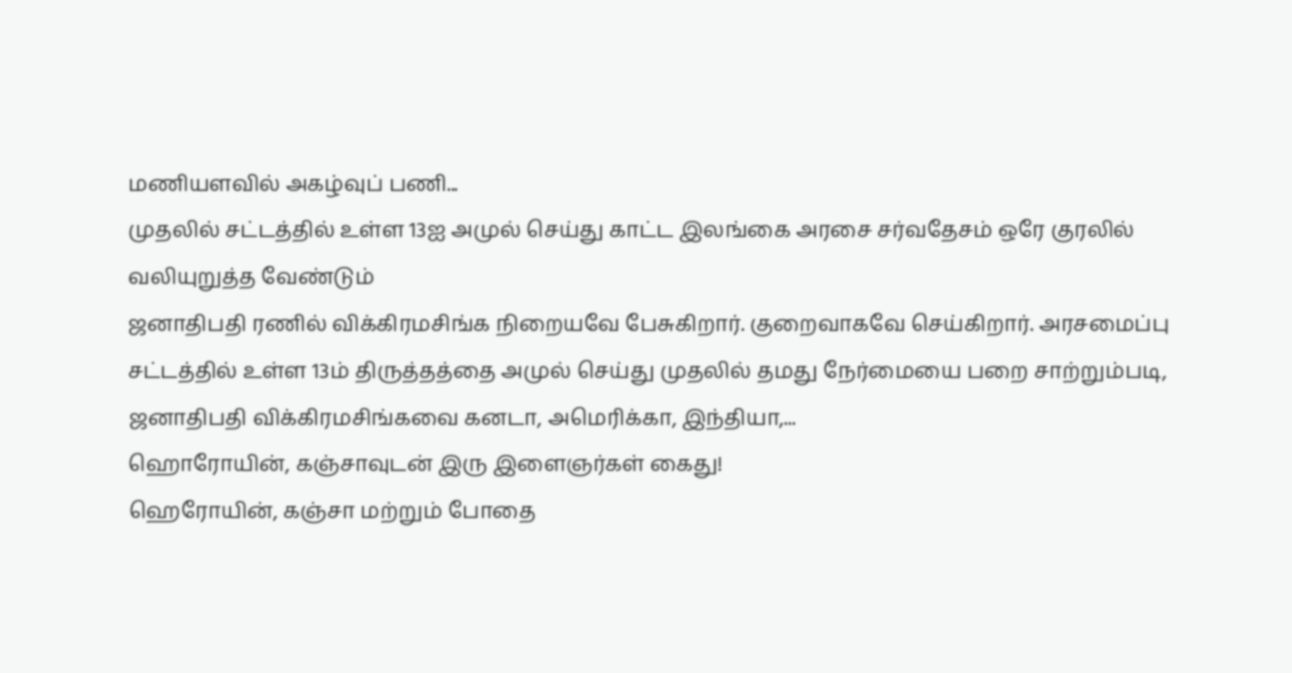மணியளவில் அகழ்வுப் பணி...
முதலில் சட்டத்தில் உள்ள 13ஐ அமுல் செய்து காட்ட இலங்கை அரசை சர்வதேசம் ஒரே குரலில் வலியுறுத்த வேண்டும்
ஜனாதிபதி ரணில் விக்கிரமசிங்க நிறையவே பேசுகிறார். குறைவாகவே செய்கிறார். அரசமைப்பு சட்டத்தில் உள்ள 13ம் திருத்தத்தை அமுல் செய்து முதலில் தமது நேர்மையை பறை சாற்றும்படி, ஜனாதிபதி விக்கிரமசிங்கவை கனடா, அமெரிக்கா, இந்தியா,...
ஹொரோயின், கஞ்சாவுடன் இரு இளைஞர்கள் கைது!
ஹெரோயின், கஞ்சா மற்றும் போதை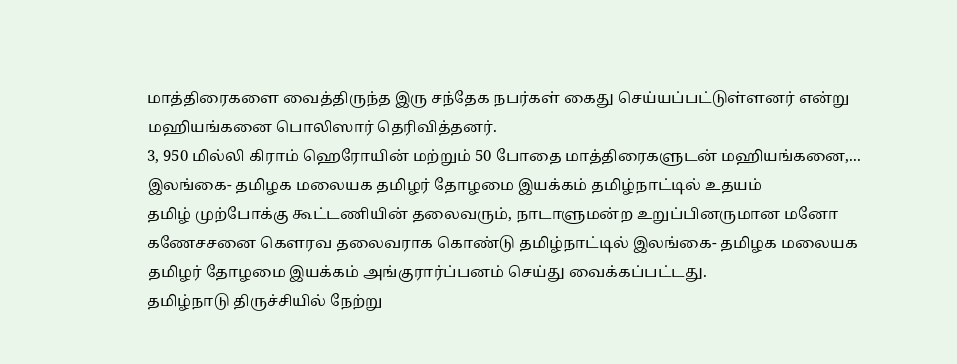மாத்திரைகளை வைத்திருந்த இரு சந்தேக நபர்கள் கைது செய்யப்பட்டுள்ளனர் என்று மஹியங்கனை பொலிஸார் தெரிவித்தனர்.
3, 950 மில்லி கிராம் ஹெரோயின் மற்றும் 50 போதை மாத்திரைகளுடன் மஹியங்கனை,...
இலங்கை- தமிழக மலையக தமிழர் தோழமை இயக்கம் தமிழ்நாட்டில் உதயம்
தமிழ் முற்போக்கு கூட்டணியின் தலைவரும், நாடாளுமன்ற உறுப்பினருமான மனோ கணேசசனை கெளரவ தலைவராக கொண்டு தமிழ்நாட்டில் இலங்கை- தமிழக மலையக தமிழர் தோழமை இயக்கம் அங்குரார்ப்பனம் செய்து வைக்கப்பட்டது.
தமிழ்நாடு திருச்சியில் நேற்று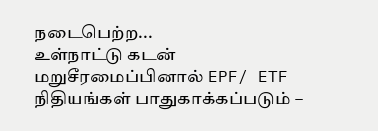நடைபெற்ற...
உள்நாட்டு கடன் மறுசீரமைப்பினால் EPF/ ETF நிதியங்கள் பாதுகாக்கப்படும் –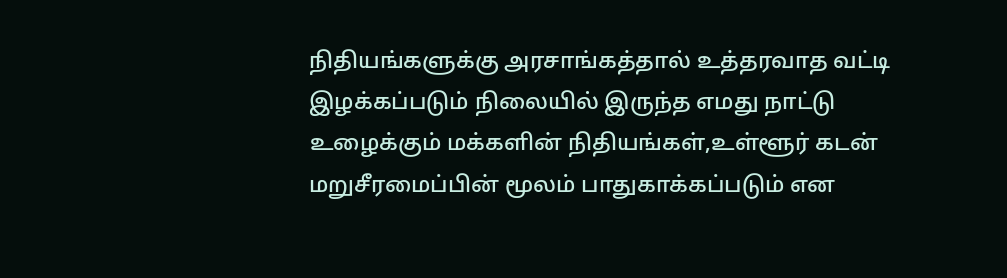நிதியங்களுக்கு அரசாங்கத்தால் உத்தரவாத வட்டி
இழக்கப்படும் நிலையில் இருந்த எமது நாட்டு உழைக்கும் மக்களின் நிதியங்கள்,உள்ளூர் கடன் மறுசீரமைப்பின் மூலம் பாதுகாக்கப்படும் என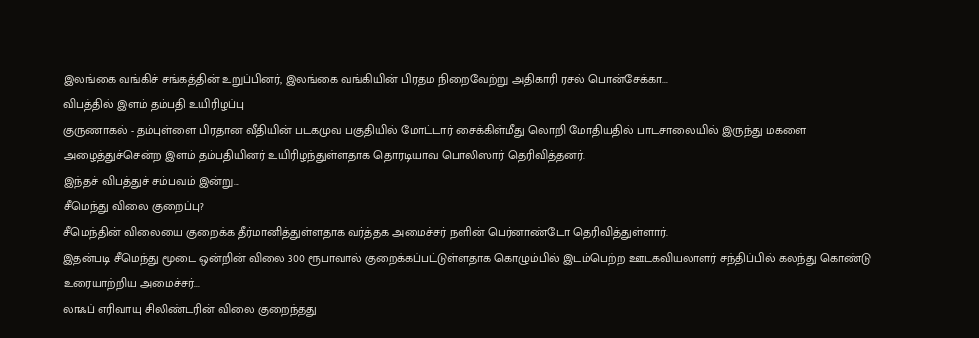இலங்கை வங்கிச் சங்கத்தின் உறுப்பினர், இலங்கை வங்கியின் பிரதம நிறைவேற்று அதிகாரி ரசல் பொன்சேக்கா...
விபத்தில் இளம் தம்பதி உயிரிழப்பு
குருணாகல் - தம்புள்ளை பிரதான வீதியின் படகமுவ பகுதியில் மோட்டார் சைக்கிள்மீது லொறி மோதியதில் பாடசாலையில் இருந்து மகளை அழைத்துச்சென்ற இளம் தம்பதியினர் உயிரிழந்துள்ளதாக தொரடியாவ பொலிஸார் தெரிவித்தனர்.
இந்தச் விபத்துச் சம்பவம் இன்று...
சீமெந்து விலை குறைப்பு?
சீமெந்தின் விலையை குறைக்க தீர்மானித்துள்ளதாக வர்த்தக அமைச்சர் நளின் பெர்னாண்டோ தெரிவித்துள்ளார்.
இதன்படி சீமெந்து மூடை ஒன்றின் விலை 300 ரூபாவால் குறைக்கப்பட்டுள்ளதாக கொழும்பில் இடம்பெற்ற ஊடகவியலாளர் சந்திப்பில் கலந்து கொண்டு உரையாற்றிய அமைச்சர்...
லாஃப் எரிவாயு சிலிண்டரின் விலை குறைந்தது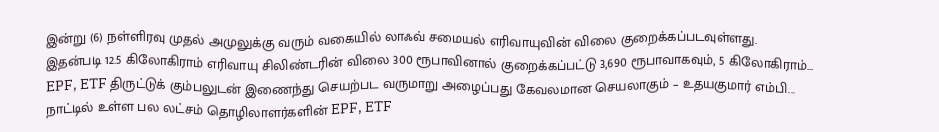இன்று (6) நள்ளிரவு முதல் அமுலுக்கு வரும் வகையில் லாஃவ் சமையல் எரிவாயுவின் விலை குறைக்கப்படவுள்ளது.
இதன்படி 12.5 கிலோகிராம் எரிவாயு சிலிண்டரின் விலை 300 ரூபாவினால் குறைக்கப்பட்டு 3,690 ரூபாவாகவும், 5 கிலோகிராம்...
EPF, ETF திருட்டுக் கும்பலுடன் இணைந்து செயற்பட வருமாறு அழைப்பது கேவலமான செயலாகும் – உதயகுமார் எம்பி...
நாட்டில் உள்ள பல லட்சம் தொழிலாளர்களின் EPF, ETF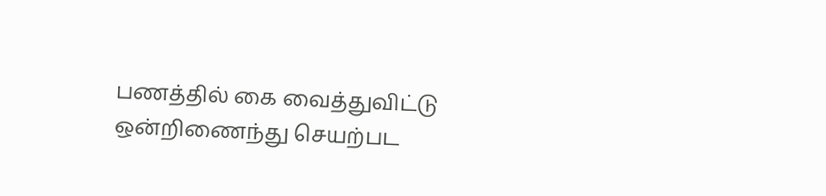பணத்தில் கை வைத்துவிட்டு ஒன்றிணைந்து செயற்பட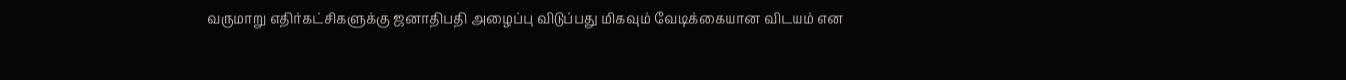வருமாறு எதிர்கட்சிகளுக்கு ஜனாதிபதி அழைப்பு விடுப்பது மிகவும் வேடிக்கையான விடயம் என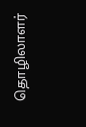தொழிலாளர்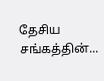தேசிய சங்கத்தின்...